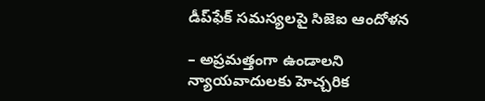డీప్‌ఫేక్‌ ‌సమస్యలపై సిజెఐ ఆందోళన

– అప్రమత్తంగా ఉండాలని న్యాయవాదులకు హెచ్చరిక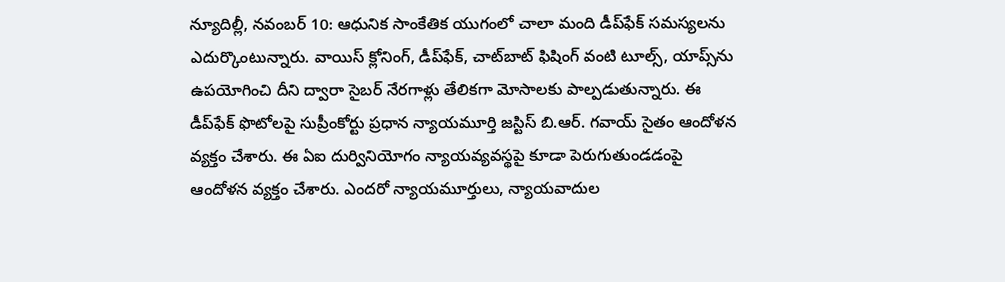న్యూదిల్లీ, నవంబర్‌ 10: ఆధునిక సాంకేతిక యుగంలో చాలా మంది డీప్‌ఫేక్‌ ‌సమస్యలను ఎదుర్కొంటున్నారు. వాయిస్‌ ‌క్లోనింగ్‌, డీప్‌ఫేక్‌, చాట్‌బాట్‌ ‌ఫిషింగ్‌ ‌వంటి టూల్స్, యాప్స్‌ను ఉపయోగించి దీని ద్వారా సైబర్‌ ‌నేరగాళ్లు తేలికగా మోసాలకు పాల్పడుతున్నారు. ఈ డీప్‌ఫేక్‌ ‌ఫొటోలపై సుప్రీంకోర్టు ప్రధాన న్యాయమూర్తి జస్టిస్‌ ‌బి.ఆర్‌. గవాయ్‌ ‌సైతం ఆందోళన వ్యక్తం చేశారు. ఈ ఏఐ దుర్వినియోగం న్యాయవ్యవస్థపై కూడా పెరుగుతుండడంపై ఆందోళన వ్యక్తం చేశారు. ఎందరో న్యాయమూర్తులు, న్యాయవాదుల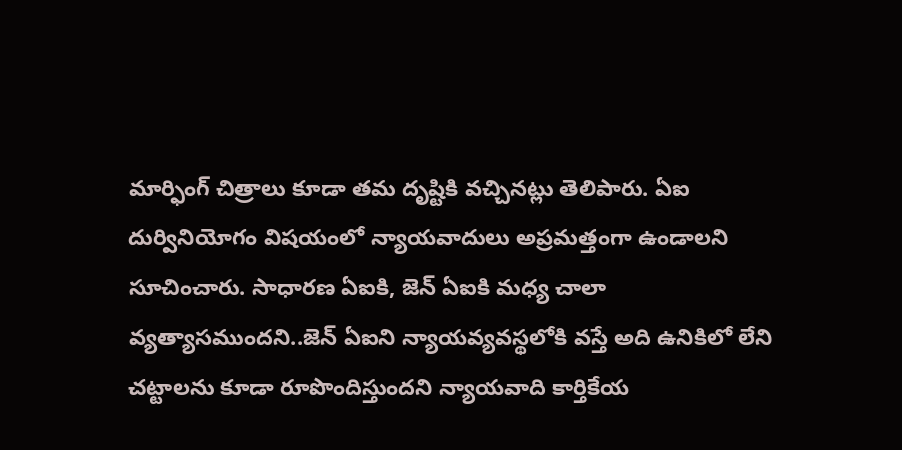మార్ఫింగ్‌ ‌చిత్రాలు కూడా తమ దృష్టికి వచ్చినట్లు తెలిపారు. ఏఐ దుర్వినియోగం విషయంలో న్యాయవాదులు అప్రమత్తంగా ఉండాలని సూచించారు. సాధారణ ఏఐకి, జెన్‌ ఏఐకి మధ్య చాలా వ్యత్యాసముందని..జెన్‌ ఏఐని న్యాయవ్యవస్థలోకి వస్తే అది ఉనికిలో లేని చట్టాలను కూడా రూపొందిస్తుందని న్యాయవాది కార్తికేయ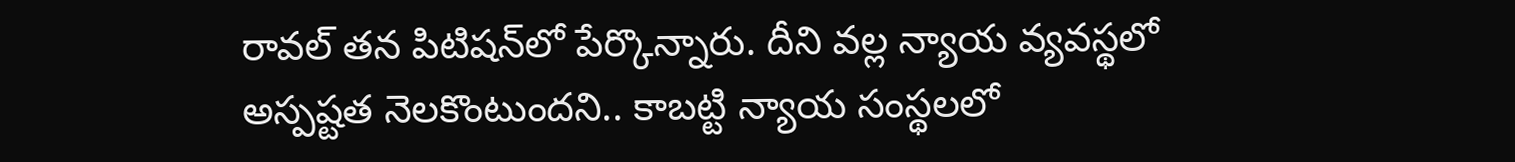రావల్‌ ‌తన పిటిషన్‌లో పేర్కొన్నారు. దీని వల్ల న్యాయ వ్యవస్థలో అస్పష్టత నెలకొంటుందని.. కాబట్టి న్యాయ సంస్థలలో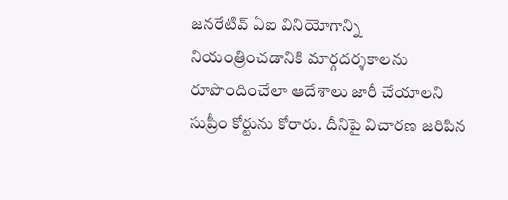జనరేటివ్‌ ఏఐ ‌వినియోగాన్ని నియంత్రించడానికి మార్గదర్శకాలను రూపొందించేలా ఆదేశాలు జారీ చేయాలని సుప్రీం కోర్టును కోరారు. దీనిపై విచారణ జరిపిన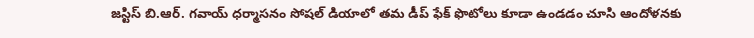జస్టిస్‌ ‌బి.ఆర్‌. గవాయ్‌ ‌ధర్మాసనం సోషల్‌ ‌డియాలో తమ డీప్‌ ‌ఫేక్‌ ‌ఫొటోలు కూడా ఉండడం చూసి ఆందోళనకు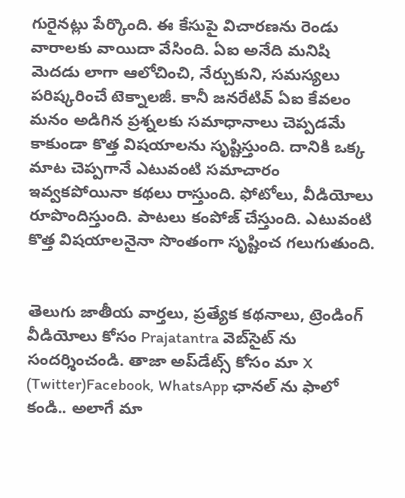గురైనట్లు పేర్కొంది. ఈ కేసుపై విచారణను రెండు వారాలకు వాయిదా వేసింది. ఏఐ అనేది మనిషి మెదడు లాగా ఆలోచించి, నేర్చుకుని, సమస్యలు పరిష్కరించే టెక్నాలజీ. కానీ జనరేటివ్‌ ఏఐ ‌కేవలం మనం అడిగిన ప్రశ్నలకు సమాధానాలు చెప్పడమే కాకుండా కొత్త విషయాలను సృష్టిస్తుంది. దానికి ఒక్క మాట చెప్పగానే ఎటువంటి సమాచారం ఇవ్వకపోయినా కథలు రాస్తుంది. ఫోటోలు, వీడియోలు రూపొందిస్తుంది. పాటలు కంపోజ్‌ ‌చేస్తుంది. ఎటువంటి కొత్త విషయాలనైనా సొంతంగా సృష్టించ గలుగుతుంది.


తెలుగు జాతీయ వార్తలు, ప్రత్యేక కథనాలు, ట్రెండింగ్ వీడియోలు కోసం Prajatantra వెబ్‌సైట్ ను సందర్శించండి. తాజా అప్‌డేట్స్ కోసం మా X (Twitter)Facebook, WhatsApp ఛానల్ ను ఫాలో కండి.. అలాగే మా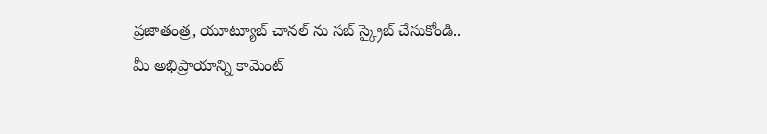ప్రజాతంత్ర, యూట్యూబ్ చానల్ ను సబ్ స్క్రైబ్ చేసుకోండి..   మీ అభిప్రాయాన్ని కామెంట్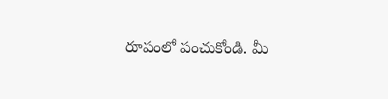రూపంలో పంచుకోండి. మీ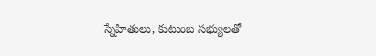స్నేహితులు, కుటుంబ సభ్యులతో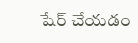షేర్ చేయడం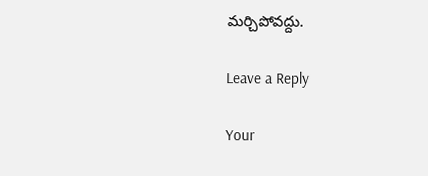మర్చిపోవద్దు.

Leave a Reply

Your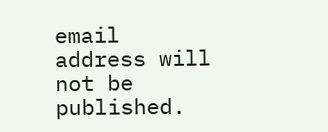email address will not be published.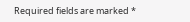Required fields are marked *